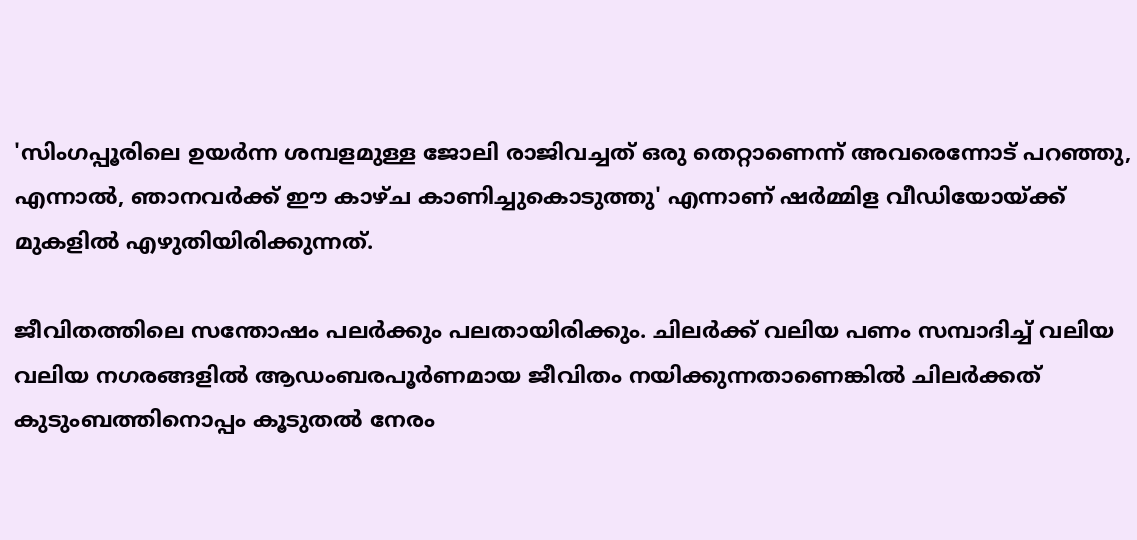'സിംഗപ്പൂരിലെ ഉയർന്ന ശമ്പളമുള്ള ജോലി രാജിവച്ചത് ഒരു തെറ്റാണെന്ന് അവരെന്നോട് പറഞ്ഞു, എന്നാൽ, ഞാനവർക്ക് ഈ കാഴ്ച കാണിച്ചുകൊടുത്തു' എന്നാണ് ഷർമ്മിള വീഡിയോയ്ക്ക് മുകളിൽ എഴുതിയിരിക്കുന്നത്.

ജീവിതത്തിലെ സന്തോഷം പലർക്കും പലതായിരിക്കും. ചിലർക്ക് വലിയ പണം സമ്പാദിച്ച് വലിയ വലിയ നഗരങ്ങളിൽ ആഡംബരപൂർണമായ ജീവിതം നയിക്കുന്നതാണെങ്കിൽ ചിലർക്കത് കുടുംബത്തിനൊപ്പം കൂടുതൽ നേരം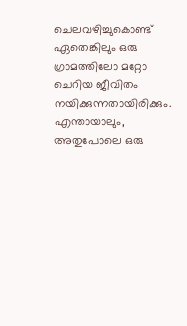ചെലവഴിച്ചുകൊണ്ട് ഏതെങ്കിലും ഒരു ഗ്രാമത്തിലോ മറ്റോ ചെറിയ ജീവിതം നയിക്കുന്നതായിരിക്കും. എന്തായാലും, അതുപോലെ ഒരു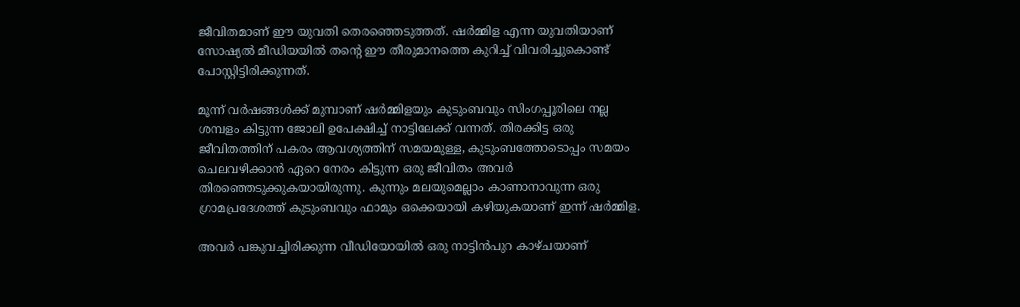ജീവിതമാണ് ഈ യുവതി തെരഞ്ഞെടുത്തത്. ഷർമ്മിള എന്ന യുവതിയാണ് സോഷ്യൽ മീഡിയയിൽ തന്റെ ഈ തീരുമാനത്തെ കുറിച്ച് വിവരിച്ചുകൊണ്ട് പോസ്റ്റിട്ടിരിക്കുന്നത്.

മൂന്ന് വർഷങ്ങൾക്ക് മുമ്പാണ് ഷർമ്മിളയും കുടുംബവും സിംഗപ്പൂരിലെ നല്ല ശമ്പളം കിട്ടുന്ന ജോലി ഉപേക്ഷിച്ച് നാട്ടിലേക്ക് വന്നത്. തിരക്കിട്ട ഒരു ജീവിതത്തിന് പകരം ആവശ്യത്തിന് സമയമുള്ള, കുടുംബത്തോടൊപ്പം സമയം ചെലവഴിക്കാൻ ഏറെ നേരം കിട്ടുന്ന ഒരു ജീവിതം അവർ തിരഞ്ഞെടുക്കുകയായിരുന്നു. കുന്നും മലയുമെല്ലാം കാണാനാവുന്ന ഒരു ഗ്രാമപ്രദേശത്ത് കുടുംബവും ഫാമും ഒക്കെയായി കഴിയുകയാണ് ഇന്ന് ഷർമ്മിള.

അവർ പങ്കുവച്ചിരിക്കുന്ന വീഡിയോയിൽ ഒരു നാട്ടിൻപുറ കാഴ്ചയാണ്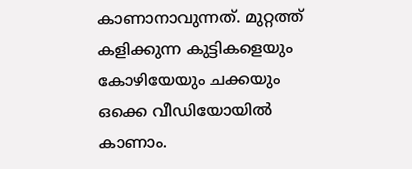കാണാനാവുന്നത്. മുറ്റത്ത് കളിക്കുന്ന കുട്ടികളെയും കോഴിയേയും ചക്കയും ഒക്കെ വീഡിയോയിൽ കാണാം.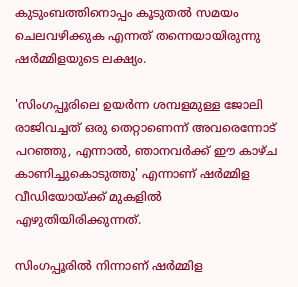കുടുംബത്തിനൊപ്പം കൂടുതൽ സമയം ചെലവഴിക്കുക എന്നത് തന്നെയായിരുന്നു ഷർമ്മിളയുടെ ലക്ഷ്യം.

'സിംഗപ്പൂരിലെ ഉയർന്ന ശമ്പളമുള്ള ജോലി രാജിവച്ചത് ഒരു തെറ്റാണെന്ന് അവരെന്നോട് പറഞ്ഞു, എന്നാൽ, ഞാനവർക്ക് ഈ കാഴ്ച കാണിച്ചുകൊടുത്തു' എന്നാണ് ഷർമ്മിള വീഡിയോയ്ക്ക് മുകളിൽ എഴുതിയിരിക്കുന്നത്.

സിംഗപ്പൂരിൽ നിന്നാണ് ഷർമ്മിള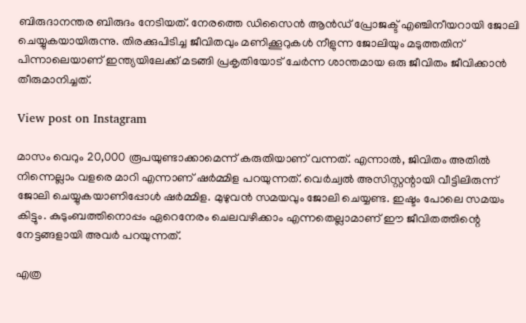ബിരുദാനന്തര ബിരുദം നേടിയത്. നേരത്തെ ഡിസൈൻ ആൻഡ് പ്രോജക്ട് എഞ്ചിനീയറായി ജോലി ചെയ്യുകയായിരുന്നു. തിരക്കുപിടിച്ച ജീവിതവും മണിക്കൂറുകൾ നീളുന്ന ജോലിയും മടുത്തതിന് പിന്നാലെയാണ് ഇന്ത്യയിലേക്ക് മടങ്ങി പ്രകൃതിയോട് ചേർന്ന ശാന്തമായ ഒരു ജീവിതം ജീവിക്കാൻ തീരുമാനിച്ചത്.

View post on Instagram

മാസം വെറും 20,000 രൂപയുണ്ടാക്കാമെന്ന് കരുതിയാണ് വന്നത്. എന്നാല്‍, ജിവിതം അതില്‍ നിന്നെല്ലാം വളരെ മാറി എന്നാണ് ഷര്‍മ്മിള പറയുന്നത്. വെർച്വൽ അസിസ്റ്റന്റായി വീട്ടിലിരുന്ന് ജോലി ചെയ്യുകയാണിപ്പോൾ ഷർമ്മിള. മുഴുവൻ സമയവും ജോലി ചെയ്യണ്ട. ഇഷ്ടം പോലെ സമയം കിട്ടും. കുടുംബത്തിനൊപ്പം ഏറെനേരം ചെലവഴിക്കാം എന്നതെല്ലാമാണ് ഈ ജീവിതത്തിന്റെ നേട്ടങ്ങളായി അവർ പറയുന്നത്.

എത്ര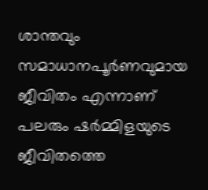ശാന്തവും സമാധാനപൂർണവുമായ ജീവിതം എന്നാണ് പലരും ഷർമ്മിളയുടെ ജീവിതത്തെ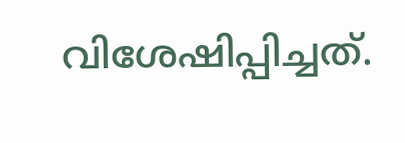വിശേഷിപ്പിച്ചത്.